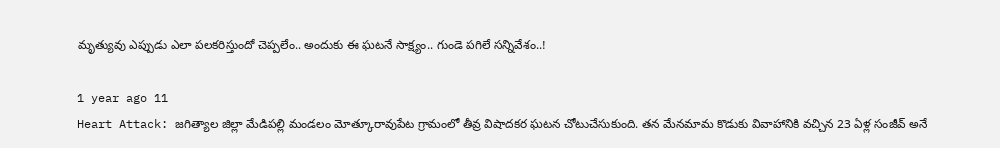మృత్యువు ఎప్పుడు ఎలా పలకరిస్తుందో చెప్పలేం.. అందుకు ఈ ఘటనే సాక్ష్యం.. గుండె పగిలే సన్నివేశం..!

1 year ago 11
Heart Attack: జగిత్యాల జిల్లా మేడిపల్లి మండలం మోత్కూరావుపేట గ్రామంలో తీవ్ర విషాదకర ఘటన చోటుచేసుకుంది. తన మేనమామ కొడుకు వివాహానికి వచ్చిన 23 ఏళ్ల సంజీవ్ అనే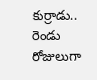కుర్రాడు.. రెండు రోజులుగా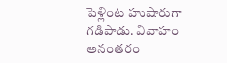పెళ్లింట హుషారుగా గడిపాడు. వివాహం అనంతరం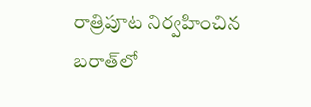రాత్రిపూట నిర్వహించిన బరాత్‌లో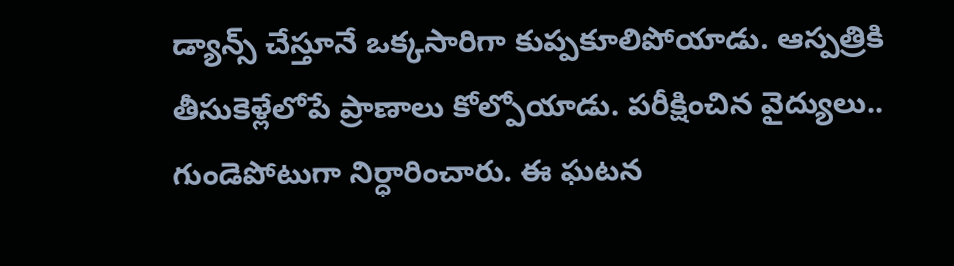డ్యాన్స్ చేస్తూనే ఒక్కసారిగా కుప్పకూలిపోయాడు. ఆస్పత్రికి తీసుకెళ్లేలోపే ప్రాణాలు కోల్పోయాడు. పరీక్షించిన వైద్యులు.. గుండెపోటుగా నిర్ధారించారు. ఈ ఘటన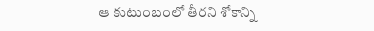ఆ కుటుంబంలో తీరని శోకాన్ని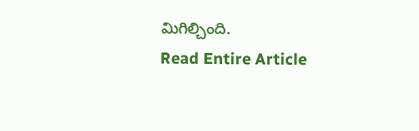మిగిల్చింది.
Read Entire Article